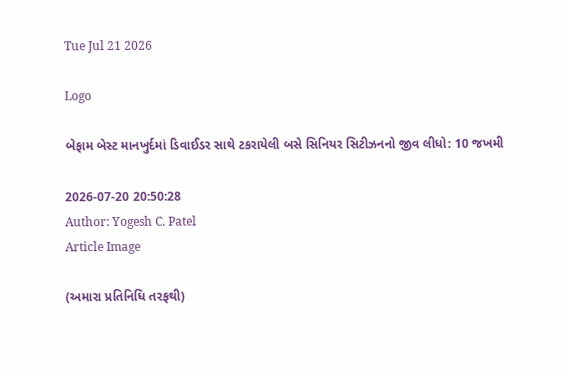Tue Jul 21 2026

Logo

બેફામ બેસ્ટ માનખુર્દમાં ડિવાઈડર સાથે ટકરાયેલી બસે સિનિયર સિટીઝનનો જીવ લીધો: 10 જખમી

2026-07-20 20:50:28
Author: Yogesh C. Patel
Article Image

(અમારા પ્રતિનિધિ તરફથી)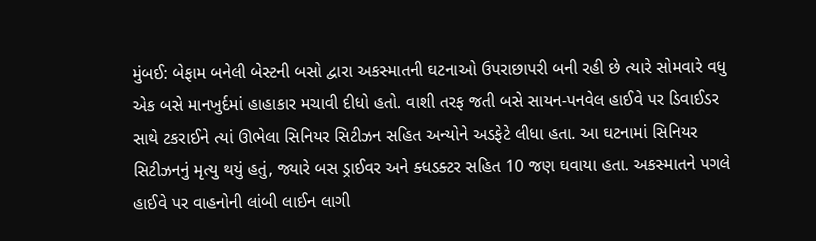મુંબઈ: બેફામ બનેલી બેસ્ટની બસો દ્વારા અકસ્માતની ઘટનાઓ ઉપરાછાપરી બની રહી છે ત્યારે સોમવારે વધુ એક બસે માનખુર્દમાં હાહાકાર મચાવી દીધો હતો. વાશી તરફ જતી બસે સાયન-પનવેલ હાઈવે પર ડિવાઈડર સાથે ટકરાઈને ત્યાં ઊભેલા સિનિયર સિટીઝન સહિત અન્યોને અડફેટે લીધા હતા. આ ઘટનામાં સિનિયર સિટીઝનનું મૃત્યુ થયું હતું, જ્યારે બસ ડ્રાઈવર અને ક્ધડક્ટર સહિત 10 જણ ઘવાયા હતા. અકસ્માતને પગલે હાઈવે પર વાહનોની લાંબી લાઈન લાગી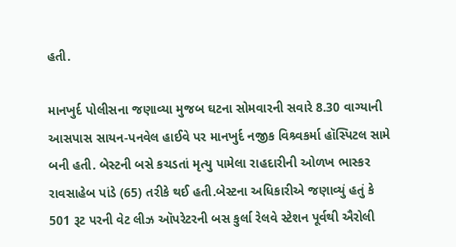હતી.

માનખુર્દ પોલીસના જણાવ્યા મુજબ ઘટના સોમવારની સવારે 8.30 વાગ્યાની આસપાસ સાયન-પનવેલ હાઈવે પર માનખુર્દ નજીક વિશ્ર્વકર્મા હૉસ્પિટલ સામે બની હતી. બેસ્ટની બસે કચડતાં મૃત્યુ પામેલા રાહદારીની ઓળખ ભાસ્કર રાવસાહેબ પાંડે (65) તરીકે થઈ હતી.બેસ્ટના અધિકારીએ જણાવ્યું હતું કે 501 રૂટ પરની વેટ લીઝ ઑપરેટરની બસ કુર્લા રેલવે સ્ટેશન પૂર્વથી ઐરોલી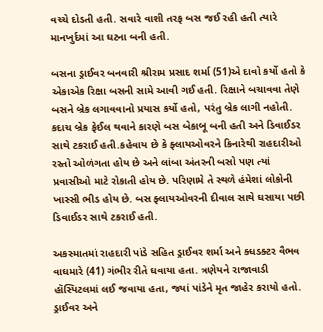વચ્ચે દોડતી હતી. સવારે વાશી તરફ બસ જઈ રહી હતી ત્યારે માનખુર્દમાં આ ઘટના બની હતી.

બસના ડ્રાઈવર બનવારી શ્રીરામ પ્રસાદ શર્મા (51)એ દાવો કર્યો હતો કે એકાએક રિક્ષા બસની સામે આવી ગઈ હતી. રિક્ષાને બચાવવા તેણે બસને બ્રેક લગાવવાનો પ્રયાસ કર્યો હતો, પરંતુ બ્રેક લાગી નહોતી. કદાચ બ્રેક ફેઈલ થવાને કારણે બસ બેકાબૂ બની હતી અને ડિવાઈડર સાથે ટકરાઈ હતી.કહેવાય છે કે ફ્લાયઓવરને કિનારેથી રાહદારીઓ રસ્તો ઓળંગતા હોય છે અને લાંબા અંતરની બસો પણ ત્યાં પ્રવાસીઓ માટે રોકાતી હોય છે. પરિણામે તે સ્થળે હંમેશાં લોકોની ખાસ્સી ભીડ હોય છે. બસ ફ્લાયઓવરની દીવાલ સાથે ઘસાયા પછી ડિવાઈડર સાથે ટકરાઈ હતી.

અકસ્માતમાં રાહદારી પાંડે સહિત ડ્રાઈવર શર્મા અને ક્ધડક્ટર વૈભવ વાઘમારે (41) ગંભીર રીતે ઘવાયા હતા. ત્રણેયને રાજાવાડી હૉસ્પિટલમાં લઈ જવાયા હતા, જ્યાં પાંડેને મૃત જાહેર કરાયો હતો. ડ્રાઈવર અને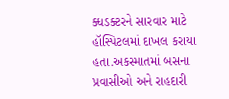ક્ધડક્ટરને સારવાર માટે હૉસ્પિટલમાં દાખલ કરાયા હતા.અકસ્માતમાં બસના પ્રવાસીઓ અને રાહદારી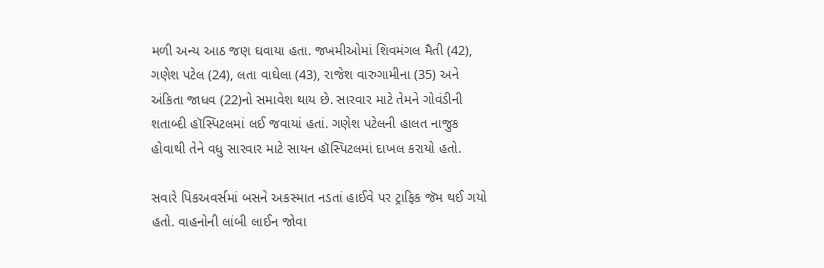મળી અન્ય આઠ જણ ઘવાયા હતા. જખમીઓમાં શિવમંગલ મૈતી (42), ગણેશ પટેલ (24), લતા વાઘેલા (43), રાજેશ વારુગામીના (35) અને અંકિતા જાધવ (22)નો સમાવેશ થાય છે. સારવાર માટે તેમને ગોવંડીની શતાબ્દી હૉસ્પિટલમાં લઈ જવાયાં હતાં. ગણેશ પટેલની હાલત નાજુક હોવાથી તેને વધુ સારવાર માટે સાયન હૉસ્પિટલમાં દાખલ કરાયો હતો.

સવારે પિકઅવર્સમાં બસને અકસ્માત નડતાં હાઈવે પર ટ્રાફિક જૅમ થઈ ગયો હતો. વાહનોની લાંબી લાઈન જોવા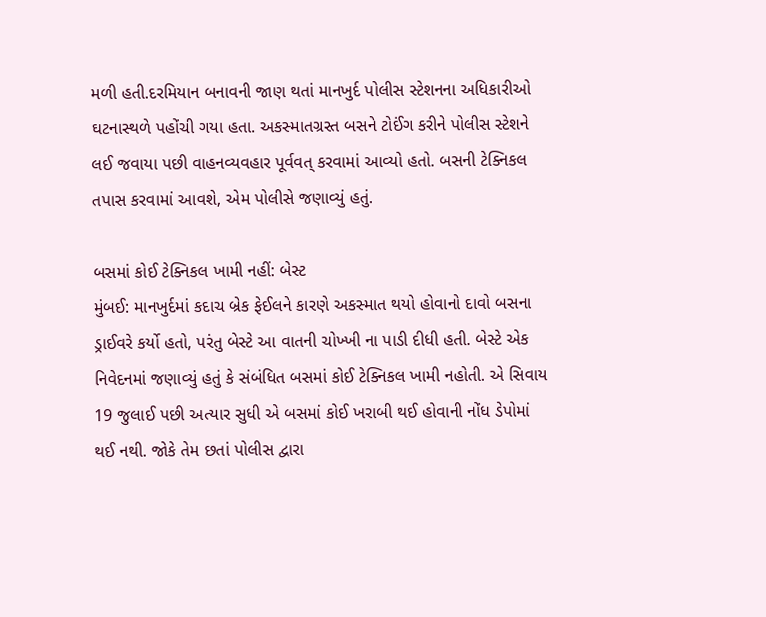મળી હતી.દરમિયાન બનાવની જાણ થતાં માનખુર્દ પોલીસ સ્ટેશનના અધિકારીઓ ઘટનાસ્થળે પહોંચી ગયા હતા. અકસ્માતગ્રસ્ત બસને ટોઈંગ કરીને પોલીસ સ્ટેશને લઈ જવાયા પછી વાહનવ્યવહાર પૂર્વવત્ કરવામાં આવ્યો હતો. બસની ટેક્નિકલ તપાસ કરવામાં આવશે, એમ પોલીસે જણાવ્યું હતું.

બસમાં કોઈ ટેક્નિકલ ખામી નહીં: બેસ્ટ
મુંબઈ: માનખુર્દમાં કદાચ બ્રેક ફેઈલને કારણે અકસ્માત થયો હોવાનો દાવો બસના ડ્રાઈવરે કર્યો હતો, પરંતુ બેસ્ટે આ વાતની ચોખ્ખી ના પાડી દીધી હતી. બેસ્ટે એક નિવેદનમાં જણાવ્યું હતું કે સંબંધિત બસમાં કોઈ ટેક્નિકલ ખામી નહોતી. એ સિવાય 19 જુલાઈ પછી અત્યાર સુધી એ બસમાં કોઈ ખરાબી થઈ હોવાની નોંધ ડેપોમાં થઈ નથી. જોકે તેમ છતાં પોલીસ દ્વારા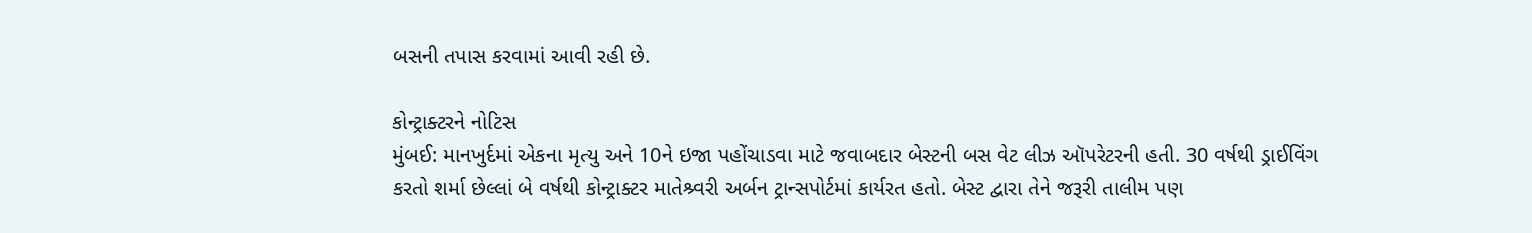બસની તપાસ કરવામાં આવી રહી છે.

કોન્ટ્રાક્ટરને નોટિસ
મુંબઈ: માનખુર્દમાં એકના મૃત્યુ અને 10ને ઇજા પહોંચાડવા માટે જવાબદાર બેસ્ટની બસ વેટ લીઝ ઑપરેટરની હતી. 30 વર્ષથી ડ્રાઈવિંગ કરતો શર્મા છેલ્લાં બે વર્ષથી કોન્ટ્રાક્ટર માતેશ્ર્વરી અર્બન ટ્રાન્સપોર્ટમાં કાર્યરત હતો. બેસ્ટ દ્વારા તેને જરૂરી તાલીમ પણ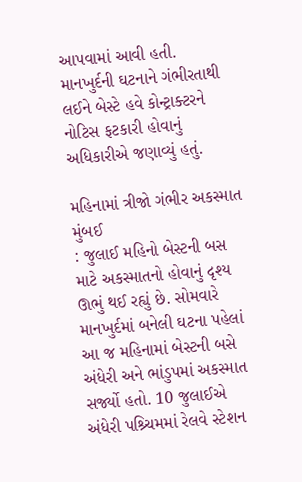આપવામાં આવી હતી. માનખુર્દની ઘટનાને ગંભીરતાથી લઈને બેસ્ટે હવે કોન્ટ્રાક્ટરને નોટિસ ફટકારી હોવાનું અધિકારીએ જણાવ્યું હતું.

મહિનામાં ત્રીજો ગંભીર અકસ્માત
મુંબઈ
: જુલાઈ મહિનો બેસ્ટની બસ માટે અકસ્માતનો હોવાનું દૃશ્ય ઊભું થઈ રહ્યું છે. સોમવારે માનખુર્દમાં બનેલી ઘટના પહેલાં આ જ મહિનામાં બેસ્ટની બસે અંધેરી અને ભાંડુપમાં અકસ્માત સર્જ્યો હતો. 10 જુલાઈએ અંધેરી પશ્ર્ચિમમાં રેલવે સ્ટેશન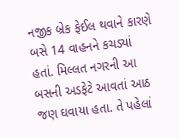નજીક બ્રેક ફેઈલ થવાને કારણે બસે 14 વાહનને કચડ્યાં હતાં. મિલ્લત નગરની આ બસની અડફેટે આવતાં આઠ જણ ઘવાયા હતા. તે પહેલાં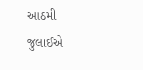આઠમી જુલાઈએ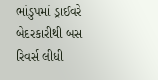ભાંડુપમાં ડ્રાઈવરે બેદરકારીથી બસ રિવર્સ લીધી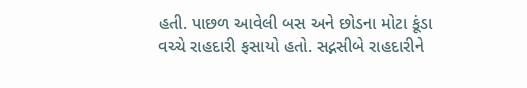હતી. પાછળ આવેલી બસ અને છોડના મોટા કૂંડા વચ્ચે રાહદારી ફસાયો હતો. સદ્નસીબે રાહદારીને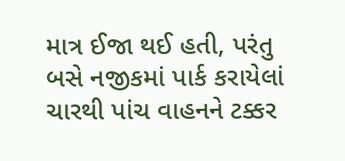માત્ર ઈજા થઈ હતી, પરંતુ બસે નજીકમાં પાર્ક કરાયેલાં ચારથી પાંચ વાહનને ટક્કર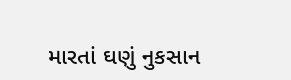મારતાં ઘણું નુકસાન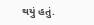થયું હતું.